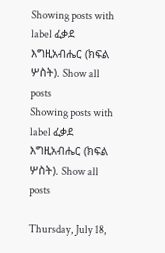Showing posts with label ፈቃደ እግዚአብሔር (ክፍል ሦስት). Show all posts
Showing posts with label ፈቃደ እግዚአብሔር (ክፍል ሦስት). Show all posts

Thursday, July 18,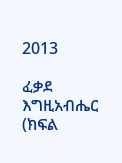2013

ፈቃደ እግዚአብሔር (ክፍል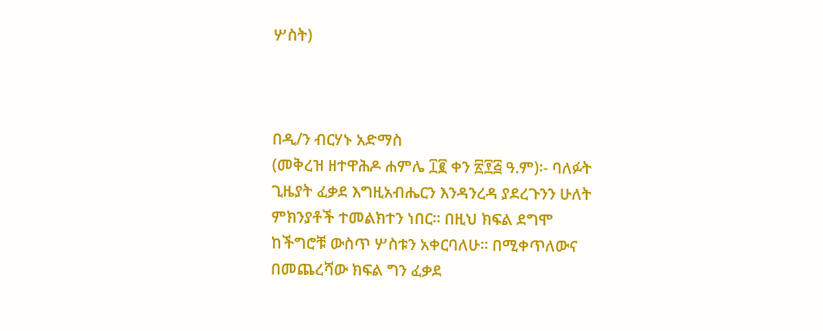ሦስት)



በዲ/ን ብርሃኑ አድማስ
(መቅረዝ ዘተዋሕዶ ሐምሌ ፲፪ ቀን ፳፻፭ ዓ.ም)፡- ባለፉት ጊዜያት ፈቃደ እግዚአብሔርን እንዳንረዳ ያደረጉንን ሁለት ምክንያቶች ተመልክተን ነበር፡፡ በዚህ ክፍል ደግሞ ከችግሮቹ ውስጥ ሦስቱን አቀርባለሁ፡፡ በሚቀጥለውና በመጨረሻው ክፍል ግን ፈቃደ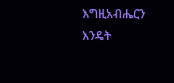እግዚአብሔርን እንዴት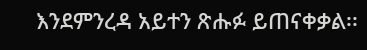እንደምንረዳ አይተን ጽሑፉ ይጠናቀቃል፡፡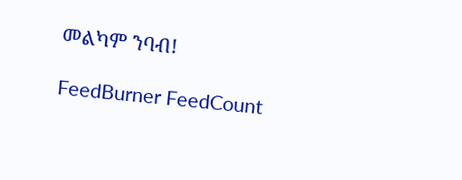መልካም ንባብ!

FeedBurner FeedCount